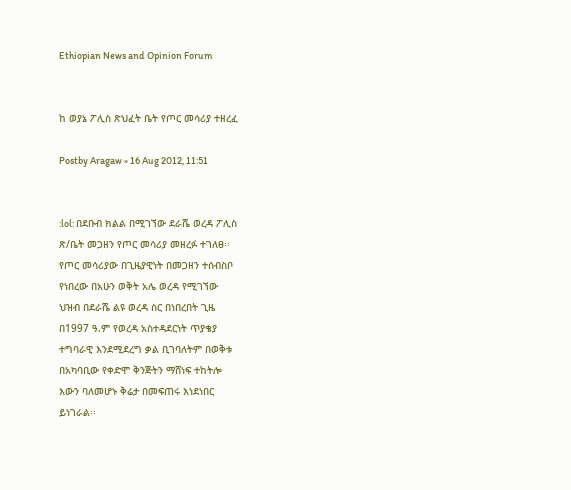Ethiopian News and Opinion Forum


ከ ወያኔ ፖሊስ ጽህፈት ቤት የጦር መሳሪያ ተዘረፈ

Postby Aragaw » 16 Aug 2012, 11:51


:lol: በደቡብ ክልል በሚገኘው ደራሼ ወረዳ ፖሊስ
ጽ/ቤት መጋዘን የጦር መሳሪያ መዘረፉ ተገለፀ፡፡
የጦር መሳሪያው በጊዜያዊነት በመጋዘን ተሰብስቦ
የነበረው በአሁን ወቅት አሌ ወረዳ የሚገኘው
ህዝብ በደራሼ ልዩ ወረዳ ስር በነበረበት ጊዜ
በ1997 ዓ.ም የወረዳ አስተዳደርነት ጥያቄያ
ተግባራዊ እንደሚደረግ ቃል ቢገባለትም በወቅቱ
በአካባቢው የቀድሞ ቅንጅትን ማሸነፍ ተከትሎ
እውን ባለመሆኑ ቅሬታ በመፍጠሩ እነደነበር
ይነገራል፡፡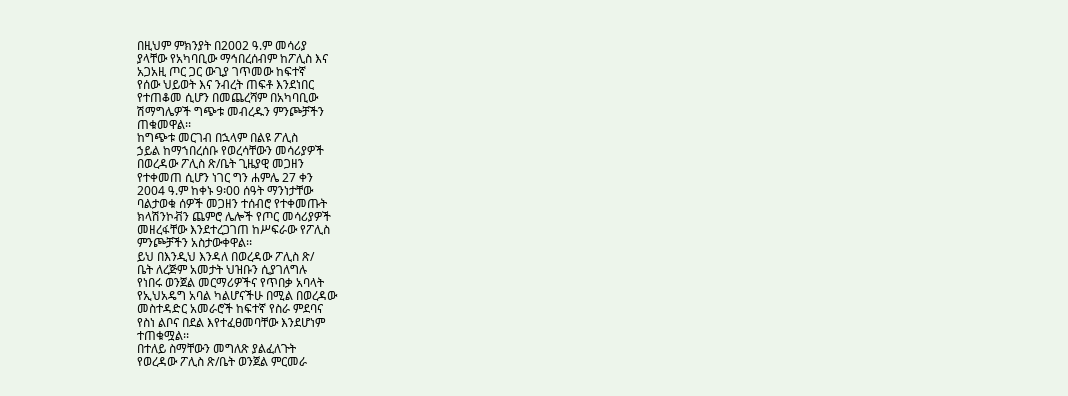በዚህም ምክንያት በ2002 ዓ.ም መሳሪያ
ያላቸው የአካባቢው ማኅበረሰብም ከፖሊስ እና
አጋአዚ ጦር ጋር ውጊያ ገጥመው ከፍተኛ
የሰው ህይወት እና ንብረት ጠፍቶ እንደነበር
የተጠቆመ ሲሆን በመጨረሻም በአካባቢው
ሽማግሌዎች ግጭቱ መብረዱን ምንጮቻችን
ጠቁመዋል፡፡
ከግጭቱ መርገብ በኋላም በልዩ ፖሊስ
ኃይል ከማኀበረሰቡ የወረሳቸውን መሳሪያዎች
በወረዳው ፖሊስ ጽ/ቤት ጊዜያዊ መጋዘን
የተቀመጠ ሲሆን ነገር ግን ሐምሌ 27 ቀን
2004 ዓ.ም ከቀኑ 9፡00 ሰዓት ማንነታቸው
ባልታወቁ ሰዎች መጋዘን ተሰብሮ የተቀመጡት
ክላሽንኮቭን ጨምሮ ሌሎች የጦር መሳሪያዎች
መዘረፋቸው እንደተረጋገጠ ከሥፍራው የፖሊስ
ምንጮቻችን አስታውቀዋል፡፡
ይህ በእንዲህ እንዳለ በወረዳው ፖሊስ ጽ/
ቤት ለረጅም አመታት ህዝቡን ሲያገለግሉ
የነበሩ ወንጀል መርማሪዎችና የጥበቃ አባላት
የኢህአዴግ አባል ካልሆናችሁ በሚል በወረዳው
መስተዳድር አመራሮች ከፍተኛ የስራ ምደባና
የስነ ልቦና በደል እየተፈፀመባቸው እንደሆነም
ተጠቁሟል፡፡
በተለይ ስማቸውን መግለጽ ያልፈለጉት
የወረዳው ፖሊስ ጽ/ቤት ወንጀል ምርመራ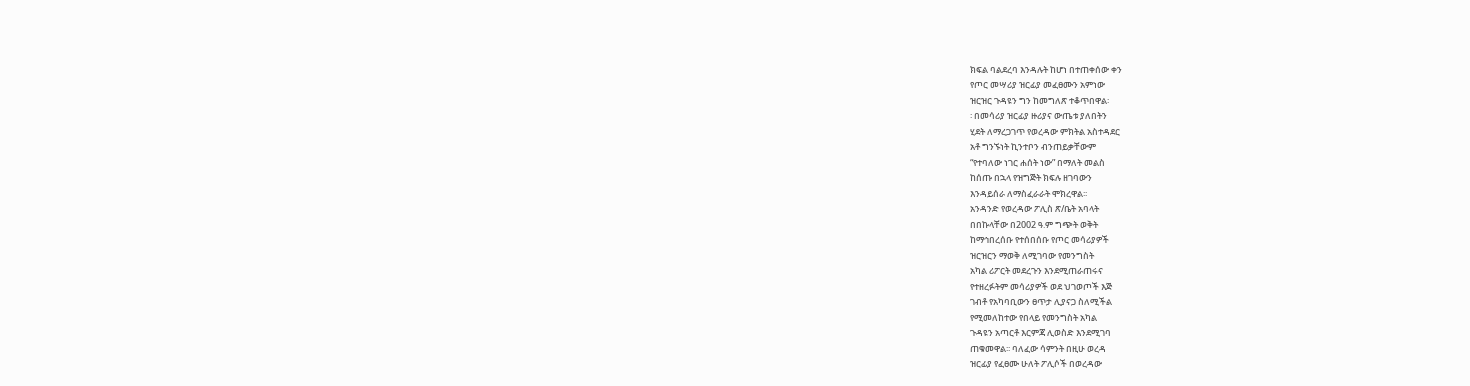ክፍል ባልደረባ እንዳሉት ከሆነ በተጠቀሰው ቀን
የጦር መሣሪያ ዝርፊያ መፈፀሙን አምነው
ዝርዝር ጉዳዩን ግን ከመግለጽ ተቆጥበዋል፡
፡ በመሳሪያ ዝርፊያ ዙሪያና ውጤቱ ያለበትን
ሂደት ለማረጋገጥ የወረዳው ምክትል አስተዳደር
አቶ ግንኙነት ኪንተቦን ብንጠይቃቸውም
“የተባለው ነገር ሐሰት ነው” በማለት መልስ
ከሰጡ በኋላ የዝግጅት ክፍሉ ዘገባውን
እንዳይሰራ ለማስፈራራት ሞክረዋል፡፡
አንዳንድ የወረዳው ፖሊስ ጽ/ቤት አባላት
በበኩላቸው በ2002 ዓ.ም ግጭት ወቅት
ከማኅበረሰቡ የተሰበሰቡ የጦር መሳሪያዎች
ዝርዝርን ማወቅ ለሚገባው የመንግስት
አካል ሪፖርት መደረጉን እንደሚጠራጠሩና
የተዘረፉትም መሳሪያዎች ወደ ህገወጦች እጅ
ገብቶ የአካባቢውን ፀጥታ ሊያናጋ ስለሚችል
የሚመለከተው የበላይ የመንግስት አካል
ጉዳዩን አጣርቶ እርምጃ ሊወስድ እንደሚገባ
ጠቁመዋል፡፡ ባለፈው ሳምንት በዚሁ ወረዳ
ዝርፊያ የፈፀሙ ሁለት ፖሊሶች በወረዳው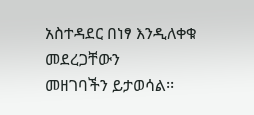አስተዳደር በነፃ እንዲለቀቁ መደረጋቸውን
መዘገባችን ይታወሳል፡፡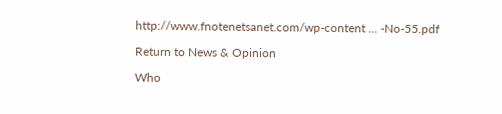http://www.fnotenetsanet.com/wp-content ... -No-55.pdf

Return to News & Opinion

Who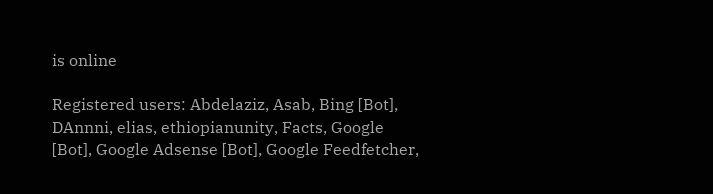is online

Registered users: Abdelaziz, Asab, Bing [Bot], DAnnni, elias, ethiopianunity, Facts, Google [Bot], Google Adsense [Bot], Google Feedfetcher,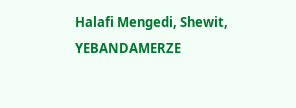Halafi Mengedi, Shewit, YEBANDAMERZE